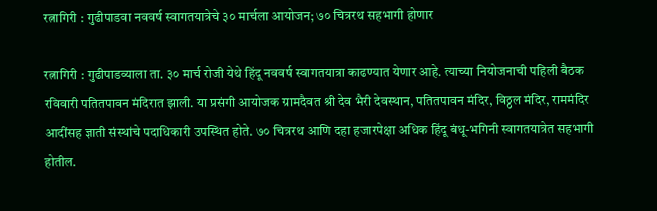रत्नागिरी : गुढीपाडवा नववर्ष स्वागतयात्रेचे ३० मार्चला आयोजन; ७० चित्ररथ सहभागी होणार

रत्नागिरी : गुढीपाडव्याला ता. ३० मार्च रोजी येथे हिंदू नववर्ष स्वागतयात्रा काढण्यात येणार आहे. त्याच्या नियोजनाची पहिली बैठक रविवारी पतितपावन मंदिरात झाली. या प्रसंगी आयोजक ग्रामदैवत श्री देव भैरी देवस्थान, पतितपावन मंदिर, विठ्ठल मंदिर, राममंदिर आदींसह ज्ञाती संस्थांचे पदाधिकारी उपस्थित होते. ७० चित्ररथ आणि दहा हजारपेक्षा अधिक हिंदू बंधू-भगिनी स्वागतयात्रेत सहभागी होतील.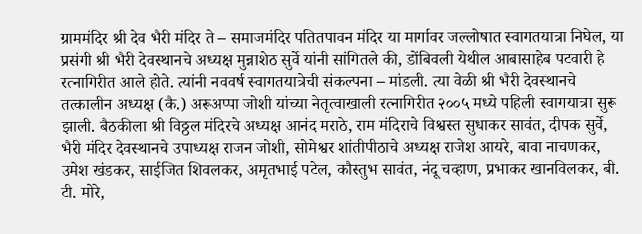ग्राममंदिर श्री देव भैरी मंदिर ते – समाजमंदिर पतितपावन मंदिर या मार्गावर जल्लोषात स्वागतयात्रा निघेल, या प्रसंगी श्री भैरी देवस्थानचे अध्यक्ष मुन्नाशेठ सुर्वे यांनी सांगितले की, डोंबिवली येथील आबासाहेब पटवारी हे रत्नागिरीत आले होते. त्यांनी नववर्ष स्वागतयात्रेची संकल्पना – मांडली. त्या वेळी श्री भैरी देवस्थानचे तत्कालीन अध्यक्ष (कै.) अरूअप्पा जोशी यांच्या नेतृत्वाखाली रत्नागिरीत २००५ मध्ये पहिली स्वागयात्रा सुरू झाली. बैठकीला श्री विठ्ठल मंदिरचे अध्यक्ष आनंद मराठे, राम मंदिराचे विश्वस्त सुधाकर सावंत, दीपक सुर्वे, भैरी मंदिर देवस्थानचे उपाध्यक्ष राजन जोशी, सोमेश्वर शांतीपीठाचे अध्यक्ष राजेश आयरे, बावा नाचणकर, उमेश खंडकर, साईजित शिवलकर, अमृतभाई पटेल, कौस्तुभ सावंत, नंदू चव्हाण, प्रभाकर खानविलकर, बी. टी. मोरे,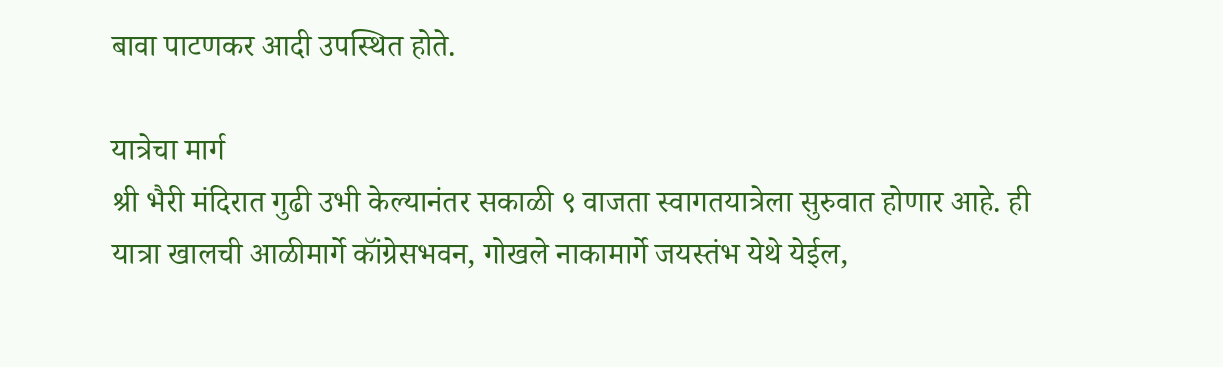बावा पाटणकर आदी उपस्थित होते.

यात्रेचा मार्ग
श्री भैरी मंदिरात गुढी उभी केल्यानंतर सकाळी ९ वाजता स्वागतयात्रेला सुरुवात होणार आहे. ही यात्रा खालची आळीमार्गे कॉंग्रेसभवन, गोखले नाकामार्गे जयस्तंभ येथे येईल,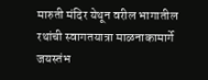मारुती मंदिर येथून वरील भागातील रथांची स्वागतयात्रा माळनाकामार्गे जयस्तंभ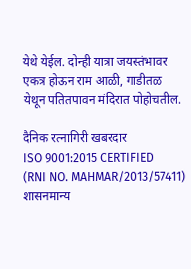येथे येईल. दोन्ही यात्रा जयस्तंभावर एकत्र होऊन राम आळी, गाडीतळ येथून पतितपावन मंदिरात पोहोचतील.

दैनिक रत्नागिरी खबरदार
ISO 9001:2015 CERTIFIED
(RNI NO. MAHMAR/2013/57411)
शासनमान्य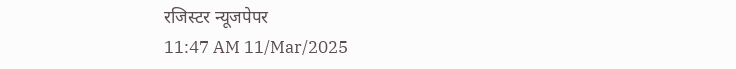रजिस्टर न्यूजपेपर
11:47 AM 11/Mar/2025